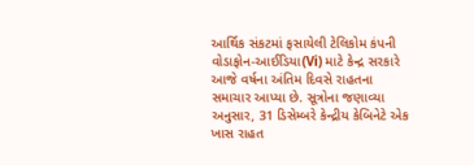આર્થિક સંકટમાં ફસાયેલી ટેલિકોમ કંપની વોડાફોન-આઈડિયા(Vi) માટે કેન્દ્ર સરકારે આજે વર્ષના અંતિમ દિવસે રાહતના સમાચાર આપ્યા છે. સૂત્રોના જણાવ્યા અનુસાર, 31 ડિસેમ્બરે કેન્દ્રીય કેબિનેટે એક ખાસ રાહત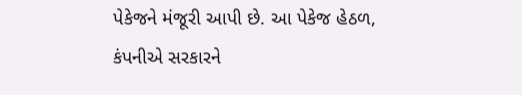પેકેજને મંજૂરી આપી છે. આ પેકેજ હેઠળ, કંપનીએ સરકારને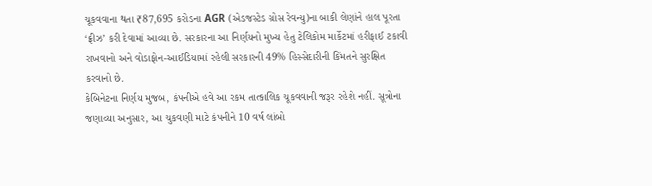ચૂકવવાના થતા ₹87,695 કરોડના AGR (એડજસ્ટેડ ગ્રોસ રેવન્યુ)ના બાકી લેણાંને હાલ પૂરતા ‘ફ્રીઝ’ કરી દેવામાં આવ્યા છે. સરકારના આ નિર્ણયનો મુખ્ય હેતુ ટેલિકોમ માર્કેટમાં હરીફાઈ ટકાવી રાખવાનો અને વોડાફોન-આઈડિયામાં રહેલી સરકારની 49% હિસ્સેદારીની કિંમતને સુરક્ષિત કરવાનો છે.
કેબિનેટના નિર્ણય મુજબ, કંપનીએ હવે આ રકમ તાત્કાલિક ચૂકવવાની જરૂર રહેશે નહીં. સૂત્રોના જણાવ્યા અનુસાર, આ ચુકવણી માટે કંપનીને 10 વર્ષ લાંબો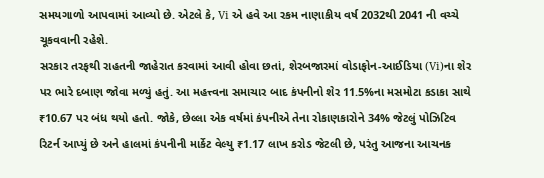સમયગાળો આપવામાં આવ્યો છે. એટલે કે, Vi એ હવે આ રકમ નાણાકીય વર્ષ 2032થી 2041 ની વચ્ચે ચૂકવવાની રહેશે.
સરકાર તરફથી રાહતની જાહેરાત કરવામાં આવી હોવા છતાં, શેરબજારમાં વોડાફોન-આઈડિયા (Vi)ના શેર પર ભારે દબાણ જોવા મળ્યું હતું. આ મહત્ત્વના સમાચાર બાદ કંપનીનો શેર 11.5%ના મસમોટા કડાકા સાથે ₹10.67 પર બંધ થયો હતો. જોકે, છેલ્લા એક વર્ષમાં કંપનીએ તેના રોકાણકારોને 34% જેટલું પોઝિટિવ રિટર્ન આપ્યું છે અને હાલમાં કંપનીની માર્કેટ વેલ્યુ ₹1.17 લાખ કરોડ જેટલી છે, પરંતુ આજના આચનક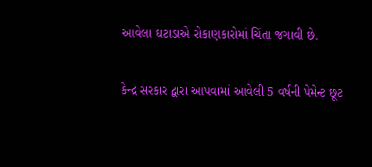આવેલા ઘટાડાએ રોકાણકારોમાં ચિંતા જગાવી છે.

કેન્દ્ર સરકાર દ્વારા આપવામાં આવેલી 5 વર્ષની પેમેન્ટ છૂટ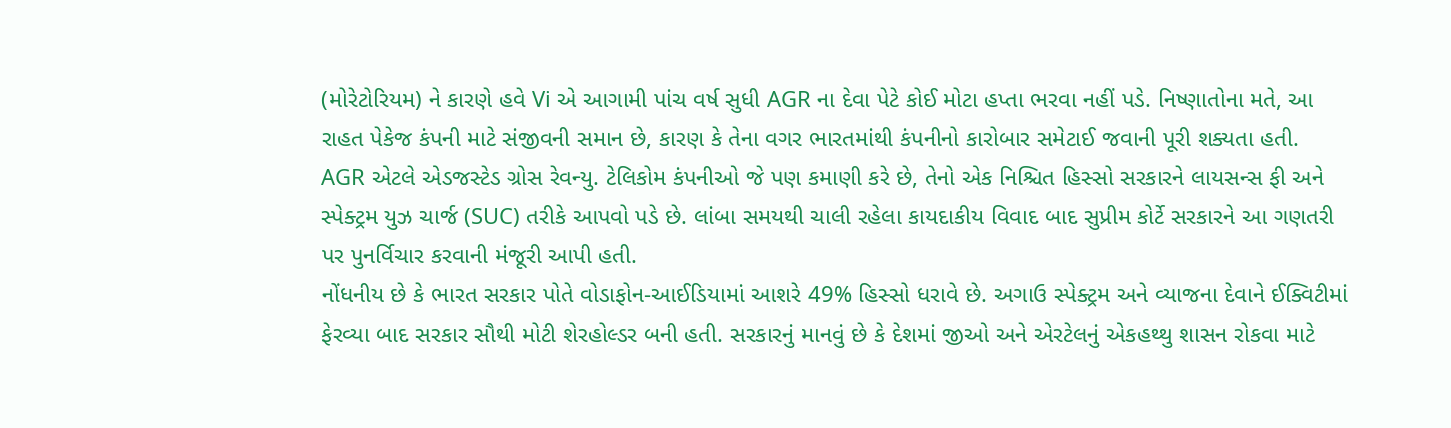(મોરેટોરિયમ) ને કારણે હવે Vi એ આગામી પાંચ વર્ષ સુધી AGR ના દેવા પેટે કોઈ મોટા હપ્તા ભરવા નહીં પડે. નિષ્ણાતોના મતે, આ રાહત પેકેજ કંપની માટે સંજીવની સમાન છે, કારણ કે તેના વગર ભારતમાંથી કંપનીનો કારોબાર સમેટાઈ જવાની પૂરી શક્યતા હતી.
AGR એટલે એડજસ્ટેડ ગ્રોસ રેવન્યુ. ટેલિકોમ કંપનીઓ જે પણ કમાણી કરે છે, તેનો એક નિશ્ચિત હિસ્સો સરકારને લાયસન્સ ફી અને સ્પેક્ટ્રમ યુઝ ચાર્જ (SUC) તરીકે આપવો પડે છે. લાંબા સમયથી ચાલી રહેલા કાયદાકીય વિવાદ બાદ સુપ્રીમ કોર્ટે સરકારને આ ગણતરી પર પુનર્વિચાર કરવાની મંજૂરી આપી હતી.
નોંધનીય છે કે ભારત સરકાર પોતે વોડાફોન-આઈડિયામાં આશરે 49% હિસ્સો ધરાવે છે. અગાઉ સ્પેક્ટ્રમ અને વ્યાજના દેવાને ઈક્વિટીમાં ફેરવ્યા બાદ સરકાર સૌથી મોટી શેરહોલ્ડર બની હતી. સરકારનું માનવું છે કે દેશમાં જીઓ અને એરટેલનું એકહથ્થુ શાસન રોકવા માટે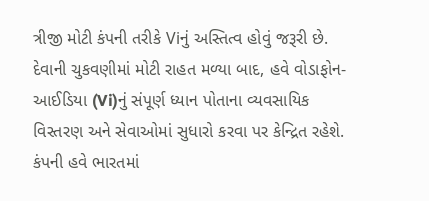ત્રીજી મોટી કંપની તરીકે Viનું અસ્તિત્વ હોવું જરૂરી છે.
દેવાની ચુકવણીમાં મોટી રાહત મળ્યા બાદ, હવે વોડાફોન-આઈડિયા (Vi)નું સંપૂર્ણ ધ્યાન પોતાના વ્યવસાયિક વિસ્તરણ અને સેવાઓમાં સુધારો કરવા પર કેન્દ્રિત રહેશે. કંપની હવે ભારતમાં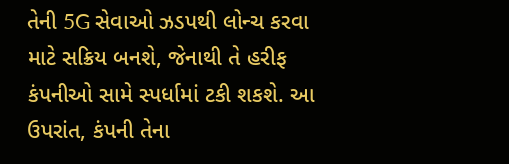તેની 5G સેવાઓ ઝડપથી લોન્ચ કરવા માટે સક્રિય બનશે, જેનાથી તે હરીફ કંપનીઓ સામે સ્પર્ધામાં ટકી શકશે. આ ઉપરાંત, કંપની તેના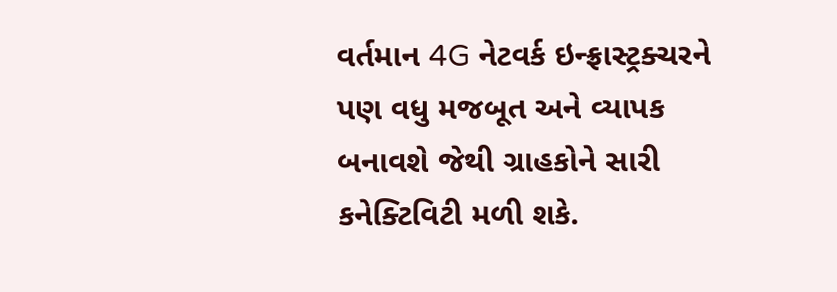વર્તમાન 4G નેટવર્ક ઇન્ફ્રાસ્ટ્રક્ચરને પણ વધુ મજબૂત અને વ્યાપક બનાવશે જેથી ગ્રાહકોને સારી કનેક્ટિવિટી મળી શકે.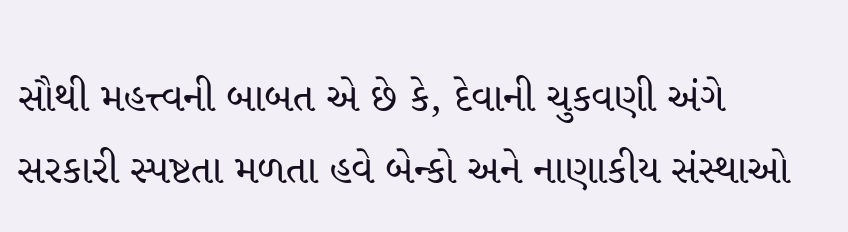સૌથી મહત્ત્વની બાબત એ છે કે, દેવાની ચુકવણી અંગે સરકારી સ્પષ્ટતા મળતા હવે બેન્કો અને નાણાકીય સંસ્થાઓ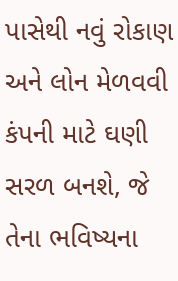પાસેથી નવું રોકાણ અને લોન મેળવવી કંપની માટે ઘણી સરળ બનશે, જે તેના ભવિષ્યના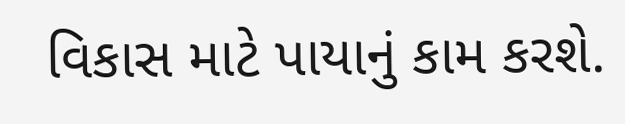વિકાસ માટે પાયાનું કામ કરશે.